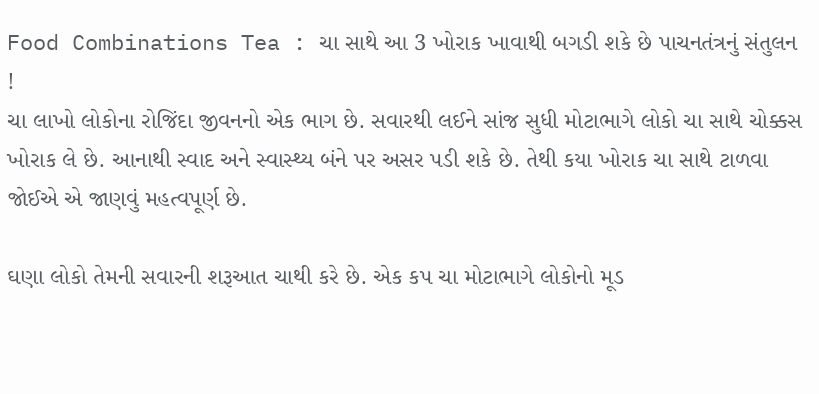Food Combinations Tea : ચા સાથે આ 3 ખોરાક ખાવાથી બગડી શકે છે પાચનતંત્રનું સંતુલન !
ચા લાખો લોકોના રોજિંદા જીવનનો એક ભાગ છે. સવારથી લઈને સાંજ સુધી મોટાભાગે લોકો ચા સાથે ચોક્કસ ખોરાક લે છે. આનાથી સ્વાદ અને સ્વાસ્થ્ય બંને પર અસર પડી શકે છે. તેથી કયા ખોરાક ચા સાથે ટાળવા જોઈએ એ જાણવું મહત્વપૂર્ણ છે.

ઘણા લોકો તેમની સવારની શરૂઆત ચાથી કરે છે. એક કપ ચા મોટાભાગે લોકોનો મૂડ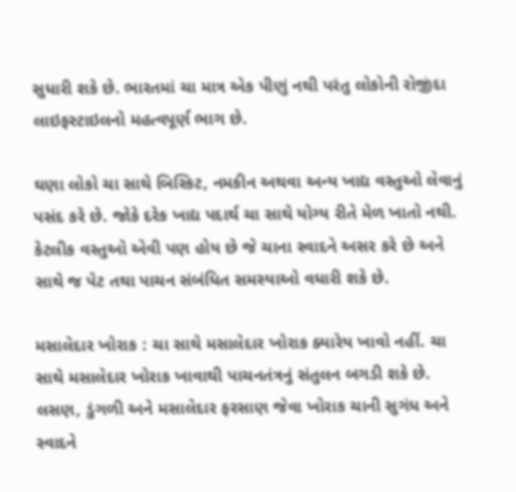સુધારી શકે છે. ભારતમાં ચા માત્ર એક પીણું નથી પરંતુ લોકોની રોજીંદા લાઇફસ્ટાઇલનો મહત્વપૂર્ણ ભાગ છે.

ઘણા લોકો ચા સાથે બિસ્કિટ, નમકીન અથવા અન્ય ખાદ્ય વસ્તુઓ લેવાનું પસંદ કરે છે. જોકે દરેક ખાદ્ય પદાર્થ ચા સાથે યોગ્ય રીતે મેળ ખાતો નથી. કેટલીક વસ્તુઓ એવી પણ હોય છે જે ચાના સ્વાદને અસર કરે છે અને સાથે જ પેટ તથા પાચન સંબંધિત સમસ્યાઓ વધારી શકે છે.

મસાલેદાર ખોરાક : ચા સાથે મસાલેદાર ખોરાક ક્યારેય ખાવો નહીં. ચા સાથે મસાલેદાર ખોરાક ખાવાથી પાચનતંત્રનું સંતુલન બગડી શકે છે. લસણ, ડુંગળી અને મસાલેદાર ફરસાણ જેવા ખોરાક ચાની સુગંધ અને સ્વાદને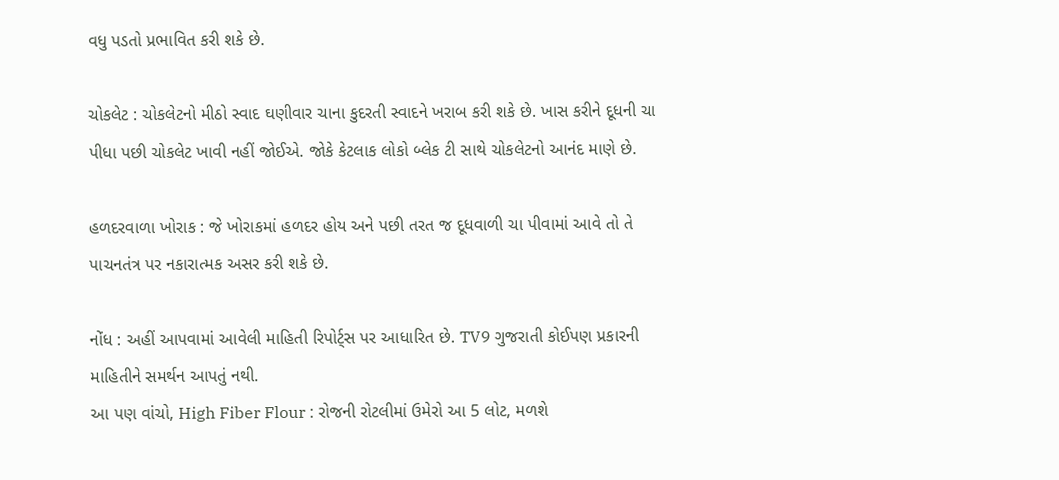વધુ પડતો પ્રભાવિત કરી શકે છે.

ચોકલેટ : ચોકલેટનો મીઠો સ્વાદ ઘણીવાર ચાના કુદરતી સ્વાદને ખરાબ કરી શકે છે. ખાસ કરીને દૂધની ચા પીધા પછી ચોકલેટ ખાવી નહીં જોઈએ. જોકે કેટલાક લોકો બ્લેક ટી સાથે ચોકલેટનો આનંદ માણે છે.

હળદરવાળા ખોરાક : જે ખોરાકમાં હળદર હોય અને પછી તરત જ દૂધવાળી ચા પીવામાં આવે તો તે પાચનતંત્ર પર નકારાત્મક અસર કરી શકે છે.

નોંધ : અહીં આપવામાં આવેલી માહિતી રિપોર્ટ્સ પર આધારિત છે. TV9 ગુજરાતી કોઈપણ પ્રકારની માહિતીને સમર્થન આપતું નથી.
આ પણ વાંચો, High Fiber Flour : રોજની રોટલીમાં ઉમેરો આ 5 લોટ, મળશે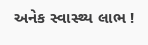અનેક સ્વાસ્થ્ય લાભ !